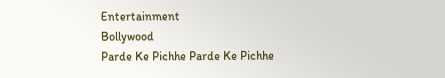Entertainment
Bollywood
Parde Ke Pichhe Parde Ke Pichhe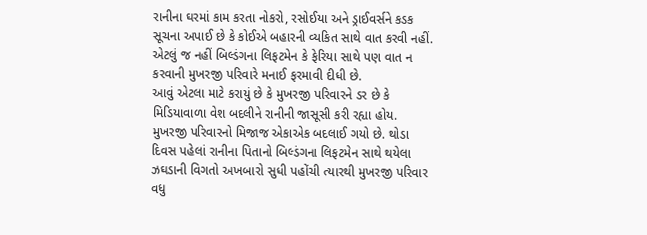રાનીના ઘરમાં કામ કરતા નોકરો, રસોઈયા અને ડ્રાઈવર્સને કડક સૂચના અપાઈ છે કે કોઈએ બહારની વ્યકિત સાથે વાત કરવી નહીં. એટલું જ નહીં બિલ્ડંગના લિફટમેન કે ફેરિયા સાથે પણ વાત ન કરવાની મુખરજી પરિવારે મનાઈ ફરમાવી દીધી છે.
આવું એટલા માટે કરાયું છે કે મુખરજી પરિવારને ડર છે કે મિડિયાવાળા વેશ બદલીને રાનીની જાસૂસી કરી રહ્યા હોય. મુખરજી પરિવારનો મિજાજ એકાએક બદલાઈ ગયો છે. થોડા દિવસ પહેલાં રાનીના પિતાનો બિલ્ડંગના લિફટમેન સાથે થયેલા ઝઘડાની વિગતો અખબારો સુધી પહોંચી ત્યારથી મુખરજી પરિવાર વધુ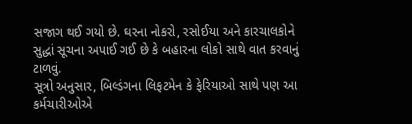સજાગ થઈ ગયો છે. ઘરના નોકરો, રસોઈયા અને કારચાલકોને સુદ્ધાં સૂચના અપાઈ ગઈ છે કે બહારના લોકો સાથે વાત કરવાનું ટાળવું.
સૂત્રો અનુસાર, બિલ્ડંગના લિફટમેન કે ફેરિયાઓ સાથે પણ આ કર્મચારીઓએ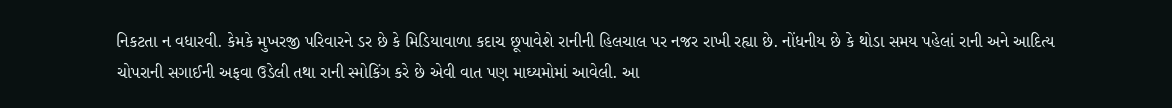નિકટતા ન વધારવી. કેમકે મુખરજી પરિવારને ડર છે કે મિડિયાવાળા કદાચ છૂપાવેશે રાનીની હિલચાલ પર નજર રાખી રહ્યા છે. નોંધનીય છે કે થોડા સમય પહેલાં રાની અને આદિત્ય ચોપરાની સગાઈની અફવા ઉડેલી તથા રાની સ્મોકિંગ કરે છે એવી વાત પણ માઘ્યમોમાં આવેલી. આ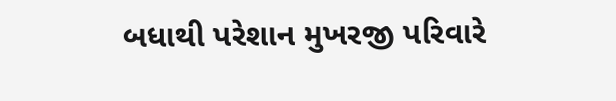બધાથી પરેશાન મુખરજી પરિવારે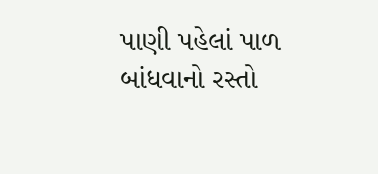પાણી પહેલાં પાળ બાંધવાનો રસ્તો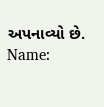અપનાવ્યો છે.
Name: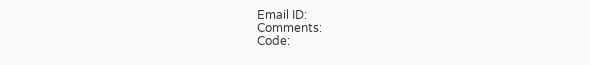Email ID:
Comments:
Code: